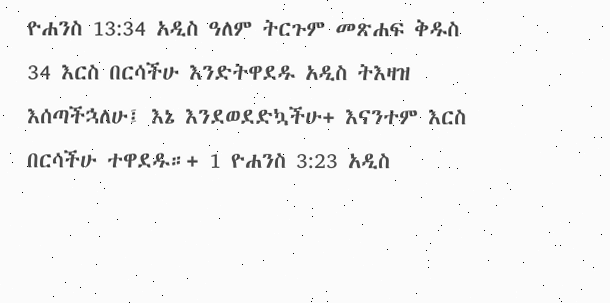ዮሐንስ 13:34 አዲስ ዓለም ትርጉም መጽሐፍ ቅዱስ 34 እርስ በርሳችሁ እንድትዋደዱ አዲስ ትእዛዝ እሰጣችኋለሁ፤ እኔ እንደወደድኳችሁ+ እናንተም እርስ በርሳችሁ ተዋደዱ።+ 1 ዮሐንስ 3:23 አዲስ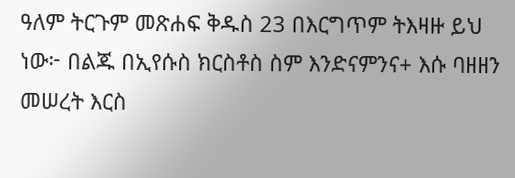ዓለም ትርጉም መጽሐፍ ቅዱስ 23 በእርግጥም ትእዛዙ ይህ ነው፦ በልጁ በኢየሱስ ክርስቶስ ስም እንድናምንና+ እሱ ባዘዘን መሠረት እርስ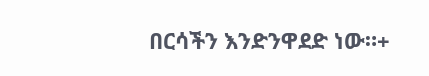በርሳችን እንድንዋደድ ነው።+